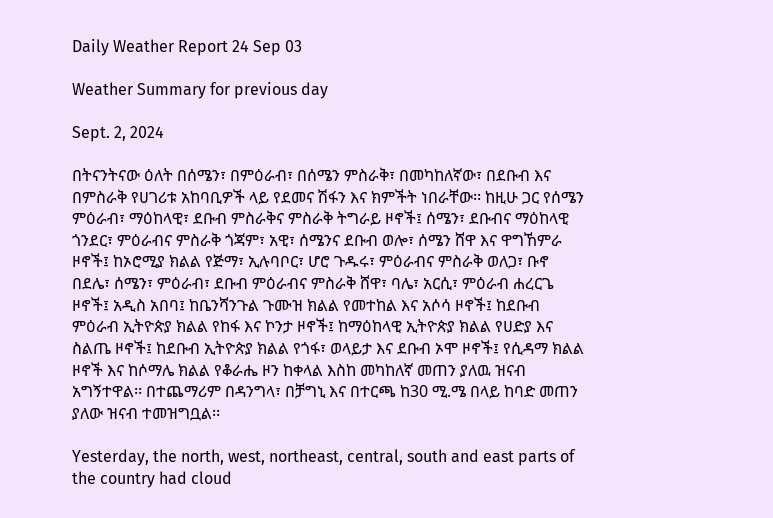Daily Weather Report 24 Sep 03

Weather Summary for previous day

Sept. 2, 2024

በትናንትናው ዕለት በሰሜን፣ በምዕራብ፣ በሰሜን ምስራቅ፣ በመካከለኛው፣ በደቡብ እና በምስራቅ የሀገሪቱ አከባቢዎች ላይ የደመና ሽፋን እና ክምችት ነበራቸው፡፡ ከዚሁ ጋር የሰሜን ምዕራብ፣ ማዕከላዊ፣ ደቡብ ምስራቅና ምስራቅ ትግራይ ዞኖች፤ ሰሜን፣ ደቡብና ማዕከላዊ ጎንደር፣ ምዕራብና ምስራቅ ጎጃም፣ አዊ፣ ሰሜንና ደቡብ ወሎ፣ ሰሜን ሸዋ እና ዋግኸምራ ዞኖች፤ ከኦሮሚያ ክልል የጅማ፣ ኢሉባቦር፣ ሆሮ ጉዱሩ፣ ምዕራብና ምስራቅ ወለጋ፣ ቡኖ በደሌ፣ ሰሜን፣ ምዕራብ፣ ደቡብ ምዕራብና ምስራቅ ሸዋ፣ ባሌ፣ አርሲ፣ ምዕራብ ሐረርጌ ዞኖች፤ አዲስ አበባ፤ ከቤንሻንጉል ጉሙዝ ክልል የመተከል እና አሶሳ ዞኖች፤ ከደቡብ ምዕራብ ኢትዮጵያ ክልል የከፋ እና ኮንታ ዞኖች፤ ከማዕከላዊ ኢትዮጵያ ክልል የሀድያ እና ስልጤ ዞኖች፤ ከደቡብ ኢትዮጵያ ክልል የጎፋ፣ ወላይታ እና ደቡብ ኦሞ ዞኖች፤ የሲዳማ ክልል ዞኖች እና ከሶማሌ ክልል የቆራሔ ዞን ከቀላል እስከ መካከለኛ መጠን ያለዉ ዝናብ አግኝተዋል፡፡ በተጨማሪም በዳንግላ፣ በቻግኒ እና በተርጫ ከ30 ሚ.ሜ በላይ ከባድ መጠን ያለው ዝናብ ተመዝግቧል፡፡

Yesterday, the north, west, northeast, central, south and east parts of the country had cloud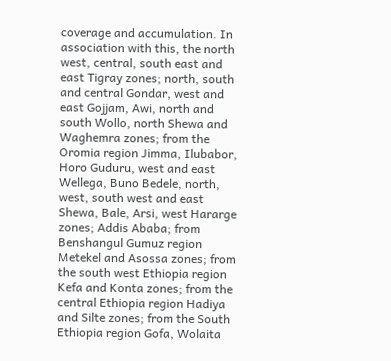coverage and accumulation. In association with this, the north west, central, south east and east Tigray zones; north, south and central Gondar, west and east Gojjam, Awi, north and south Wollo, north Shewa and Waghemra zones; from the Oromia region Jimma, Ilubabor, Horo Guduru, west and east Wellega, Buno Bedele, north, west, south west and east Shewa, Bale, Arsi, west Hararge zones; Addis Ababa; from Benshangul Gumuz region Metekel and Asossa zones; from the south west Ethiopia region Kefa and Konta zones; from the central Ethiopia region Hadiya and Silte zones; from the South Ethiopia region Gofa, Wolaita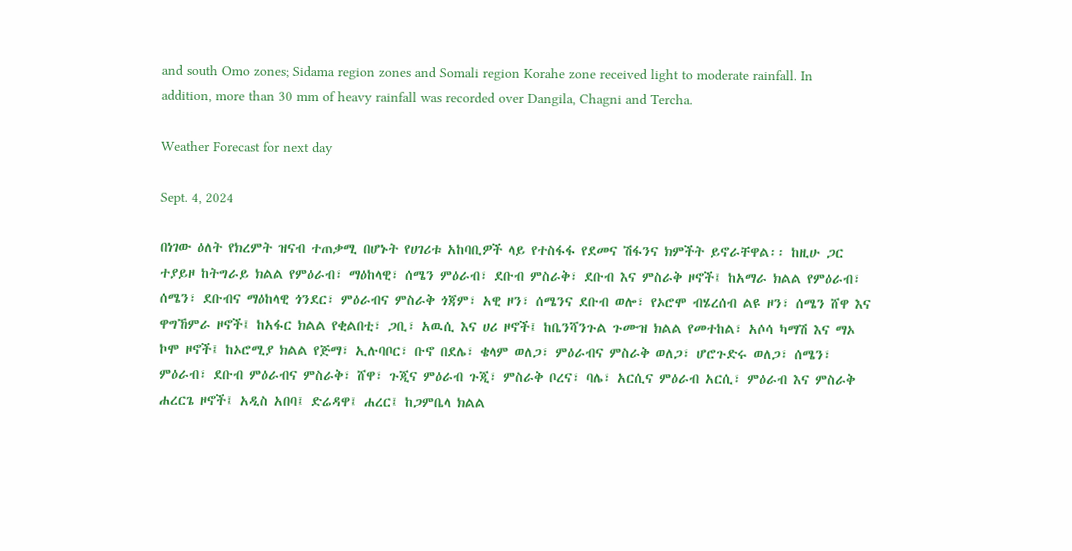and south Omo zones; Sidama region zones and Somali region Korahe zone received light to moderate rainfall. In addition, more than 30 mm of heavy rainfall was recorded over Dangila, Chagni and Tercha.

Weather Forecast for next day

Sept. 4, 2024

በነገው ዕለት የክረምት ዝናብ ተጠቃሚ በሆኑት የሀገሪቱ አከባቢዎች ላይ የተስፋፋ የደመና ሽፋንና ክምችት ይኖራቸዋል፡፡ ከዚሁ ጋር ተያይዞ ከትግራይ ክልል የምዕራብ፣ ማዕከላዊ፣ ሰሜን ምዕራብ፣ ደቡብ ምስራቅ፣ ደቡብ እና ምስራቅ ዞኖች፤ ከአማራ ክልል የምዕራብ፣ ሰሜን፣ ደቡብና ማዕከላዊ ጎንደር፣ ምዕራብና ምስራቅ ጎጃም፣ አዊ ዞን፣ ሰሜንና ደቡብ ወሎ፣ የኦሮሞ ብሄረሰብ ልዩ ዞን፣ ሰሜን ሸዋ እና ዋግኸምራ ዞኖች፤ ከአፋር ክልል የቂልበቲ፣ ጋቢ፣ አዉሲ እና ሀሪ ዞኖች፤ ከቤንሻንጉል ጉሙዝ ክልል የመተከል፣ አሶሳ ካማሽ እና ማኦ ኮሞ ዞኖች፤ ከኦሮሚያ ክልል የጅማ፣ ኢሉባቦር፣ ቡኖ በደሌ፣ ቄላም ወለጋ፣ ምዕራብና ምስራቅ ወለጋ፣ ሆሮጉድሩ ወለጋ፣ ሰሜን፣ ምዕራብ፣ ደቡብ ምዕራብና ምስራቅ፣ ሸዋ፣ ጉጂና ምዕራብ ጉጂ፣ ምስራቅ ቦረና፣ ባሌ፣ አርሲና ምዕራብ አርሲ፣ ምዕራብ እና ምስራቅ ሐረርጌ ዞኖች፤ አዲስ አበባ፤ ድሬዳዋ፤ ሐረር፤ ከጋምቤላ ክልል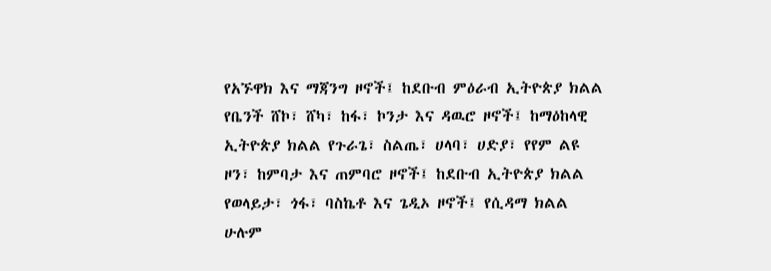የአኙዋክ እና ማጃንግ ዞኖች፤ ከደቡብ ምዕራብ ኢትዮጵያ ክልል የቤንች ሸኮ፣ ሸካ፣ ከፋ፣ ኮንታ እና ዳዉሮ ዞኖች፤ ከማዕከላዊ ኢትዮጵያ ክልል የጉራጌ፣ ስልጤ፣ ሀላባ፣ ሀድያ፣ የየም ልዩ ዞን፣ ከምባታ እና ጠምባሮ ዞኖች፤ ከደቡብ ኢትዮጵያ ክልል የወላይታ፣ ጎፋ፣ ባስኬቶ እና ጌዲኦ ዞኖች፤ የሲዳማ ክልል ሁሉም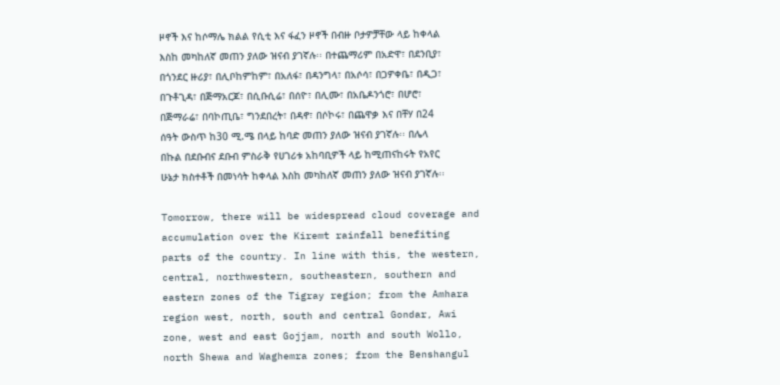ዞኖች እና ከሶማሌ ክልል የሲቲ እና ፋፈን ዞኖች በብዙ ቦታዎቻቸው ላይ ከቀላል እስከ መካከለኛ መጠን ያለው ዝናብ ያገኛሉ፡፡ በተጨማሪም በአድዋ፣ በደንቢያ፣ በጎንደር ዙሪያ፣ በሊቦከምከም፣ በአለፋ፣ በዳንግላ፣ በአሶሳ፣ በጋዎቀቤ፣ በዲጋ፣ በጉቶጊዳ፣ በጅማአርጆ፣ በሲቡሲሬ፣ በሰዮ፣ በሊሙ፣ በአቤዶንጎሮ፣ በሆሮ፣ በጅማራሬ፣ በባኮጢቤ፣ ግንደበረት፣ በዳኖ፣ በሶኮሩ፣ በጨዋቃ እና በቸሃ በ24 ሰዓት ውስጥ ከ30 ሚ.ሜ በላይ ከባድ መጠን ያለው ዝናብ ያገኛሉ፡፡ በሌላ በኩል በደቡብና ደቡብ ምስራቅ የሀገሪቱ አከባቢዎች ላይ ከሚጠናከሩት የአየር ሁኔታ ክስተቶች በመነሳት ከቀላል እስከ መካከለኛ መጠን ያለው ዝናብ ያገኛሉ፡፡

Tomorrow, there will be widespread cloud coverage and accumulation over the Kiremt rainfall benefiting parts of the country. In line with this, the western, central, northwestern, southeastern, southern and eastern zones of the Tigray region; from the Amhara region west, north, south and central Gondar, Awi zone, west and east Gojjam, north and south Wollo, north Shewa and Waghemra zones; from the Benshangul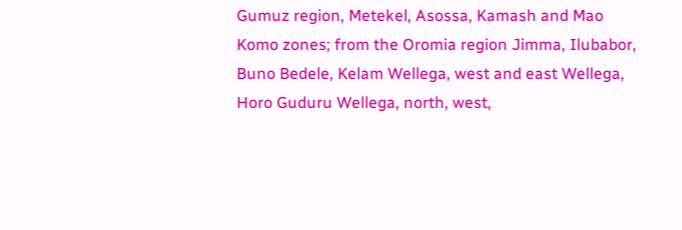Gumuz region, Metekel, Asossa, Kamash and Mao Komo zones; from the Oromia region Jimma, Ilubabor, Buno Bedele, Kelam Wellega, west and east Wellega, Horo Guduru Wellega, north, west,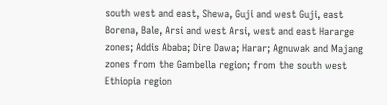south west and east, Shewa, Guji and west Guji, east Borena, Bale, Arsi and west Arsi, west and east Hararge zones; Addis Ababa; Dire Dawa; Harar; Agnuwak and Majang zones from the Gambella region; from the south west Ethiopia region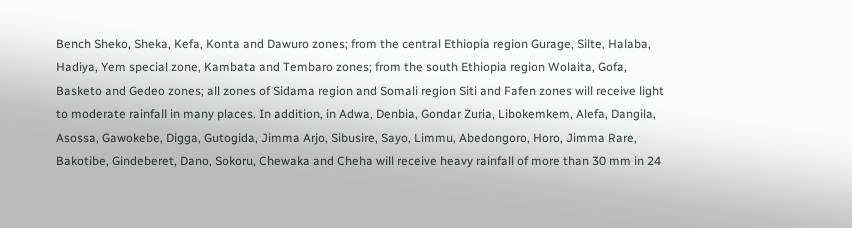Bench Sheko, Sheka, Kefa, Konta and Dawuro zones; from the central Ethiopia region Gurage, Silte, Halaba, Hadiya, Yem special zone, Kambata and Tembaro zones; from the south Ethiopia region Wolaita, Gofa, Basketo and Gedeo zones; all zones of Sidama region and Somali region Siti and Fafen zones will receive light to moderate rainfall in many places. In addition, in Adwa, Denbia, Gondar Zuria, Libokemkem, Alefa, Dangila, Asossa, Gawokebe, Digga, Gutogida, Jimma Arjo, Sibusire, Sayo, Limmu, Abedongoro, Horo, Jimma Rare, Bakotibe, Gindeberet, Dano, Sokoru, Chewaka and Cheha will receive heavy rainfall of more than 30 mm in 24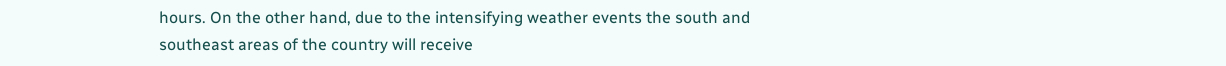hours. On the other hand, due to the intensifying weather events the south and southeast areas of the country will receive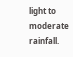light to moderate rainfall.